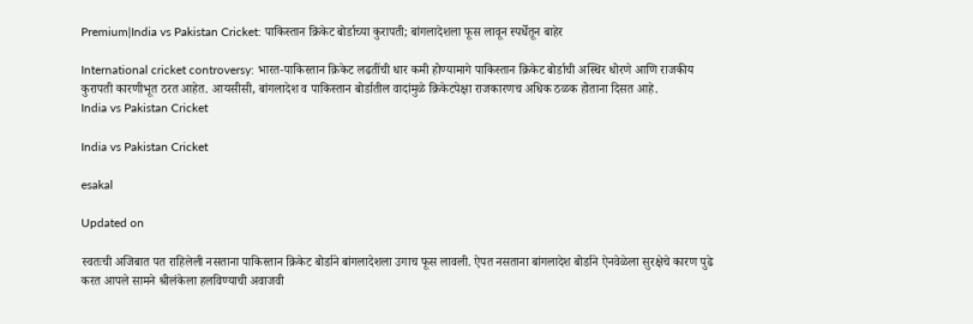Premium|India vs Pakistan Cricket: पाकिस्तान क्रिकेट बोर्डाच्या कुरापती; बांगलादेशला फूस लावून स्पर्धेतून बाहेर

International cricket controversy: भारत-पाकिस्तान क्रिकेट लढतींची धार कमी होण्यामागे पाकिस्तान क्रिकेट बोर्डाची अस्थिर धोरणे आणि राजकीय कुरापती कारणीभूत ठरत आहेत. आयसीसी, बांगलादेश व पाकिस्तान बोर्डातील वादांमुळे क्रिकेटपेक्षा राजकारणच अधिक ठळक होताना दिसत आहे.
India vs Pakistan Cricket

India vs Pakistan Cricket

esakal

Updated on

स्वतःची अजिबात पत राहिलेली नसताना पाकिस्तान क्रिकेट बोर्डाने बांगलादेशला उगाच फूस लावली. ऐपत नसताना बांगलादेश बोर्डाने ऐनवेळेला सुरक्षेचे कारण पुढे करत आपले सामने श्रीलंकेला हलविण्याची अवाजवी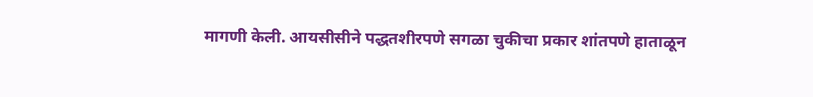मागणी केली. आयसीसीने पद्धतशीरपणे सगळा चुकीचा प्रकार शांतपणे हाताळून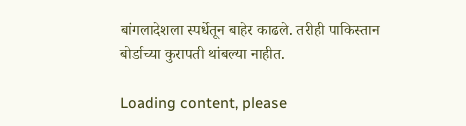बांगलादेशला स्पर्धेतून बाहेर काढले. तरीही पाकिस्तान बोर्डाच्या कुरापती थांबल्या नाहीत.

Loading content, please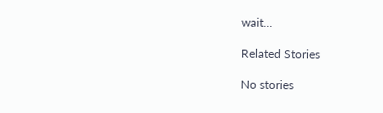wait...

Related Stories

No stories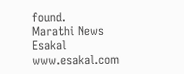found.
Marathi News Esakal
www.esakal.com